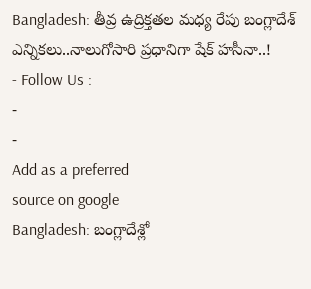Bangladesh: తీవ్ర ఉద్రిక్తతల మధ్య రేపు బంగ్లాదేశ్ ఎన్నికలు..నాలుగోసారి ప్రధానిగా షేక్ హసీనా..!
- Follow Us :
-
-
Add as a preferred
source on google
Bangladesh: బంగ్లాదేశ్లో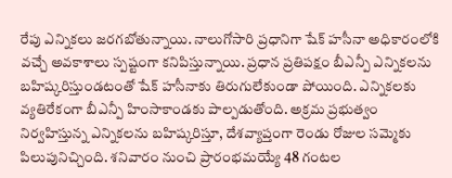రేపు ఎన్నికలు జరగబోతున్నాయి. నాలుగోసారి ప్రధానిగా షేక్ హసీనా అధికారంలోకి వచ్చే అవకాశాలు స్పష్టంగా కనిపిస్తున్నాయి. ప్రధాన ప్రతిపక్షం బీఎన్పీ ఎన్నికలను బహిష్కరిస్తుండటంతో షేక్ హసీనాకు తిరుగులేకుండా పోయింది. ఎన్నికలకు వ్యతిరేకంగా బీఎన్పీ హింసాకాండకు పాల్పడుతోంది. అక్రమ ప్రభుత్వం నిర్వహిస్తున్న ఎన్నికలను బహిష్కరిస్తూ, దేశవ్యాప్తంగా రెండు రోజుల సమ్మెకు పిలుపునిచ్చింది. శనివారం నుంచి ప్రారంభమయ్యే 48 గంటల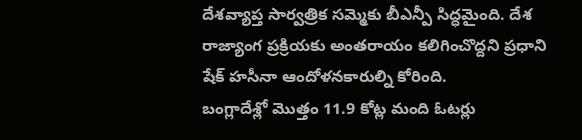దేశవ్యాప్త సార్వత్రిక సమ్మెకు బీఎన్పీ సిద్ధమైంది. దేశ రాజ్యాంగ ప్రక్రియకు అంతరాయం కలిగించొద్దని ప్రధాని షేక్ హసీనా ఆందోళనకారుల్ని కోరింది.
బంగ్లాదేశ్లో మొత్తం 11.9 కోట్ల మంది ఓటర్లు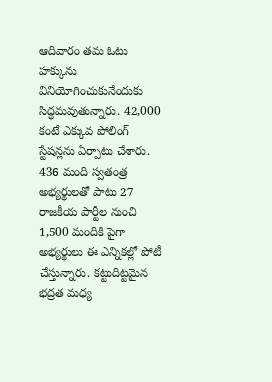ఆదివారం తమ ఓటు హక్కును వినియోగించుకునేందుకు సిద్ధమవుతున్నారు. 42,000 కంటే ఎక్కువ పోలింగ్ స్టేషన్లను ఏర్పాటు చేశారు. 436 మంది స్వతంత్ర అభ్యర్థులతో పాటు 27 రాజకీయ పార్టీల నుంచి 1,500 మందికి పైగా అభ్యర్థులు ఈ ఎన్నికల్లో పోటీ చేస్తున్నారు. కట్టుదిట్టమైన భద్రత మధ్య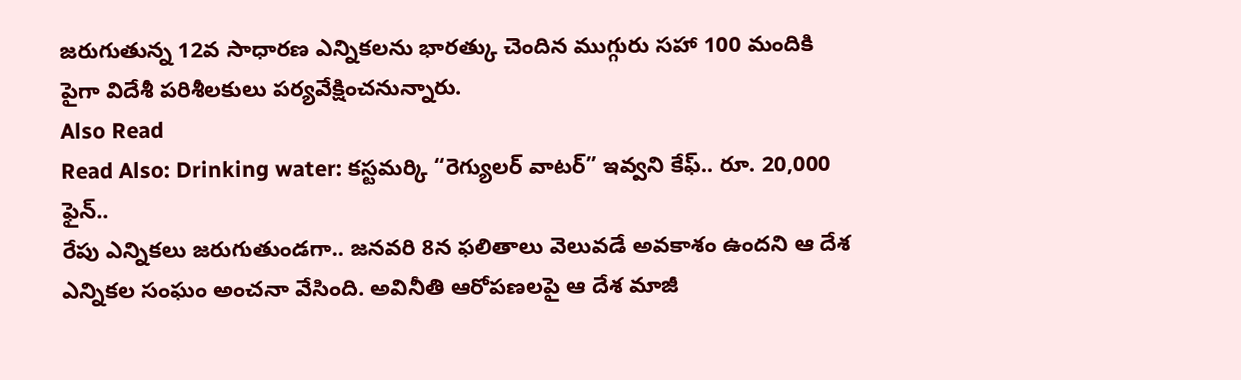జరుగుతున్న 12వ సాధారణ ఎన్నికలను భారత్కు చెందిన ముగ్గురు సహా 100 మందికి పైగా విదేశీ పరిశీలకులు పర్యవేక్షించనున్నారు.
Also Read
Read Also: Drinking water: కస్టమర్కి “రెగ్యులర్ వాటర్” ఇవ్వని కేఫ్.. రూ. 20,000 ఫైన్..
రేపు ఎన్నికలు జరుగుతుండగా.. జనవరి 8న ఫలితాలు వెలువడే అవకాశం ఉందని ఆ దేశ ఎన్నికల సంఘం అంచనా వేసింది. అవినీతి ఆరోపణలపై ఆ దేశ మాజీ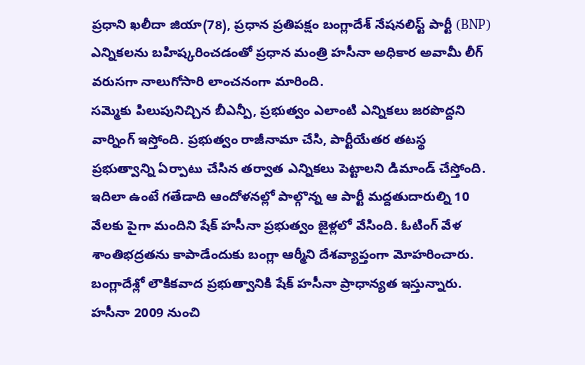ప్రధాని ఖలీదా జియా(78), ప్రధాన ప్రతిపక్షం బంగ్లాదేశ్ నేషనలిస్ట్ పార్టీ (BNP) ఎన్నికలను బహిష్కరించడంతో ప్రధాన మంత్రి హసీనా అధికార అవామీ లీగ్ వరుసగా నాలుగోసారి లాంచనంగా మారింది.
సమ్మెకు పిలుపునిచ్చిన బీఎన్పీ, ప్రభుత్వం ఎలాంటి ఎన్నికలు జరపొద్దని వార్నింగ్ ఇస్తోంది. ప్రభుత్వం రాజీనామా చేసి, పార్టీయేతర తటస్థ ప్రభుత్వాన్ని ఏర్పాటు చేసిన తర్వాత ఎన్నికలు పెట్టాలని డిమాండ్ చేస్తోంది. ఇదిలా ఉంటే గతేడాది ఆందోళనల్లో పాల్గొన్న ఆ పార్టీ మద్దతుదారుల్ని 10 వేలకు పైగా మందిని షేక్ హసీనా ప్రభుత్వం జైళ్లలో వేసింది. ఓటింగ్ వేళ శాంతిభద్రతను కాపాడేందుకు బంగ్లా ఆర్మీని దేశవ్యాప్తంగా మోహరించారు.
బంగ్లాదేశ్లో లౌకికవాద ప్రభుత్వానికి షేక్ హసీనా ప్రాధాన్యత ఇస్తున్నారు. హసీనా 2009 నుంచి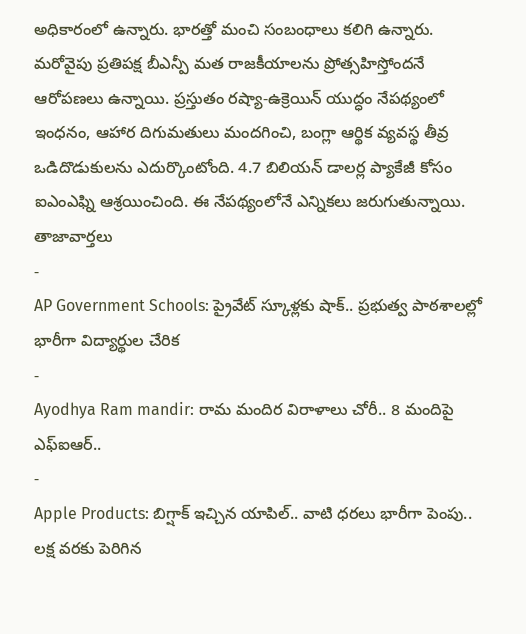అధికారంలో ఉన్నారు. భారత్తో మంచి సంబంధాలు కలిగి ఉన్నారు. మరోవైపు ప్రతిపక్ష బీఎన్పీ మత రాజకీయాలను ప్రోత్సహిస్తోందనే ఆరోపణలు ఉన్నాయి. ప్రస్తుతం రష్యా-ఉక్రెయిన్ యుద్ధం నేపథ్యంలో ఇంధనం, ఆహార దిగుమతులు మందగించి, బంగ్లా ఆర్థిక వ్యవస్థ తీవ్ర ఒడిదొడుకులను ఎదుర్కొంటోంది. 4.7 బిలియన్ డాలర్ల ప్యాకేజీ కోసం ఐఎంఎఫ్ని ఆశ్రయించింది. ఈ నేపథ్యంలోనే ఎన్నికలు జరుగుతున్నాయి.
తాజావార్తలు
-
AP Government Schools: ప్రైవేట్ స్కూళ్లకు షాక్.. ప్రభుత్వ పాఠశాలల్లో భారీగా విద్యార్థుల చేరిక
-
Ayodhya Ram mandir: రామ మందిర విరాళాలు చోరీ.. 8 మందిపై ఎఫ్ఐఆర్..
-
Apple Products: బిగ్షాక్ ఇచ్చిన యాపిల్.. వాటి ధరలు భారీగా పెంపు.. లక్ష వరకు పెరిగిన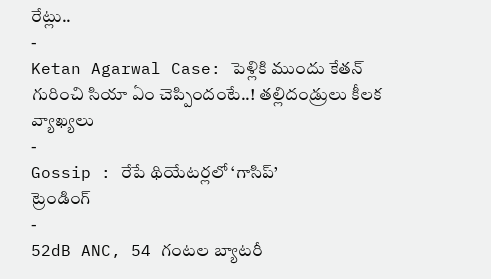రేట్లు..
-
Ketan Agarwal Case: పెళ్లికి ముందు కేతన్ గురించి సియా ఏం చెప్పిందంటే..! తల్లిదండ్రులు కీలక వ్యాఖ్యలు
-
Gossip : రేపే థియేటర్లలో ‘గాసిప్’
ట్రెండింగ్
-
52dB ANC, 54 గంటల బ్యాటరీ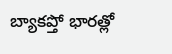బ్యాకప్తో భారత్లో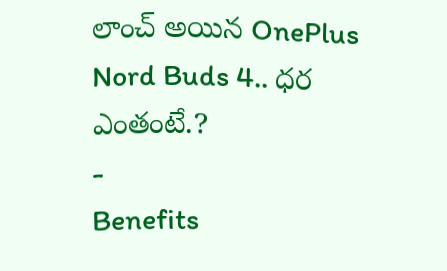లాంచ్ అయిన OnePlus Nord Buds 4.. ధర ఎంతంటే.?
-
Benefits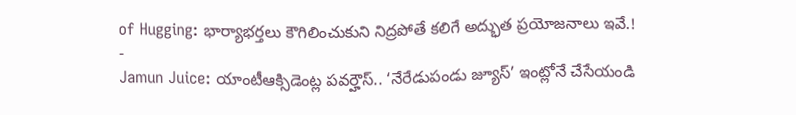of Hugging: భార్యాభర్తలు కౌగిలించుకుని నిద్రపోతే కలిగే అద్భుత ప్రయోజనాలు ఇవే.!
-
Jamun Juice: యాంటీఆక్సిడెంట్ల పవర్హౌస్.. ‘నేరేడుపండు జ్యూస్’ ఇంట్లోనే చేసేయండి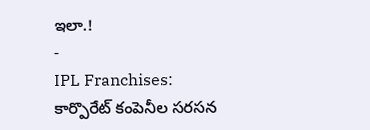ఇలా.!
-
IPL Franchises: కార్పొరేట్ కంపెనీల సరసన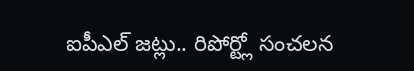ఐపీఎల్ జట్లు.. రిపోర్ట్లో సంచలన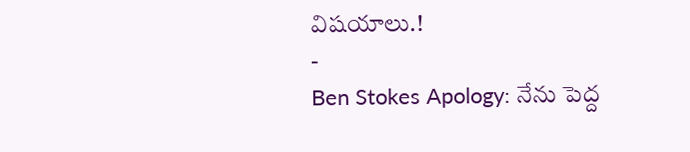విషయాలు.!
-
Ben Stokes Apology: నేను పెద్ద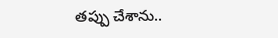తప్పు చేశాను..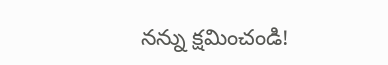నన్ను క్షమించండి!